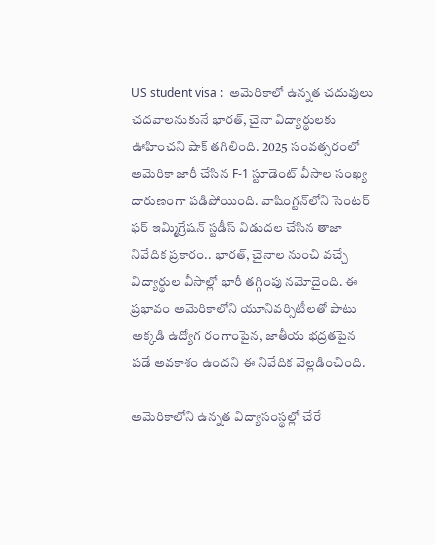US student visa :  అమెరికాలో ఉన్నత చదువులు చదవాలనుకునే భారత్, చైనా విద్యార్థులకు ఊహించని షాక్ తగిలింది. 2025 సంవత్సరంలో అమెరికా జారీ చేసిన F-1 స్టూడెంట్ వీసాల సంఖ్య దారుణంగా పడిపోయింది. వాషింగ్టన్‌లోని సెంటర్ ఫర్ ఇమ్మిగ్రేషన్ స్టడీస్ విడుదల చేసిన తాజా నివేదిక ప్రకారం.. భారత్, చైనాల నుంచి వచ్చే విద్యార్థుల వీసాల్లో భారీ తగ్గింపు నమోదైంది. ఈ ప్రభావం అమెరికాలోని యూనివర్సిటీలతో పాటు అక్కడి ఉద్యోగ రంగాంపైన, జాతీయ భద్రతపైన పడే అవకాశం ఉందని ఈ నివేదిక వెల్లడించింది.

అమెరికాలోని ఉన్నత విద్యాసంస్థల్లో చేరే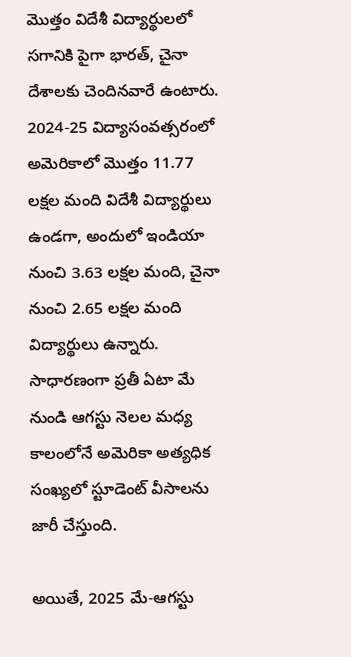మొత్తం విదేశీ విద్యార్థులలో సగానికి పైగా భారత్, చైనా దేశాలకు చెందినవారే ఉంటారు. 2024-25 విద్యాసంవత్సరంలో అమెరికాలో మొత్తం 11.77 లక్షల మంది విదేశీ విద్యార్థులు ఉండగా, అందులో ఇండియా నుంచి 3.63 లక్షల మంది, చైనా నుంచి 2.65 లక్షల మంది విద్యార్థులు ఉన్నారు. సాధారణంగా ప్రతీ ఏటా మే నుండి ఆగస్టు నెలల మధ్య కాలంలోనే అమెరికా అత్యధిక సంఖ్యలో స్టూడెంట్ వీసాలను జారీ చేస్తుంది.

అయితే, 2025 మే-ఆగస్టు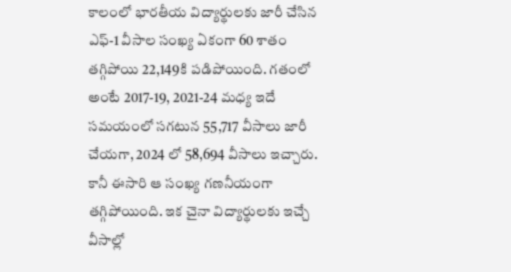కాలంలో భారతీయ విద్యార్థులకు జారీ చేసిన ఎఫ్-1 వీసాల సంఖ్య ఏకంగా 60 శాతం తగ్గిపోయి 22,149కి పడిపోయింది. గతంలో అంటే 2017-19, 2021-24 మధ్య ఇదే సమయంలో సగటున 55,717 వీసాలు జారీ చేయగా, 2024 లో 58,694 వీసాలు ఇచ్చారు. కానీ ఈసారి ఆ సంఖ్య గణనీయంగా తగ్గిపోయింది. ఇక చైనా విద్యార్థులకు ఇచ్చే వీసాల్లో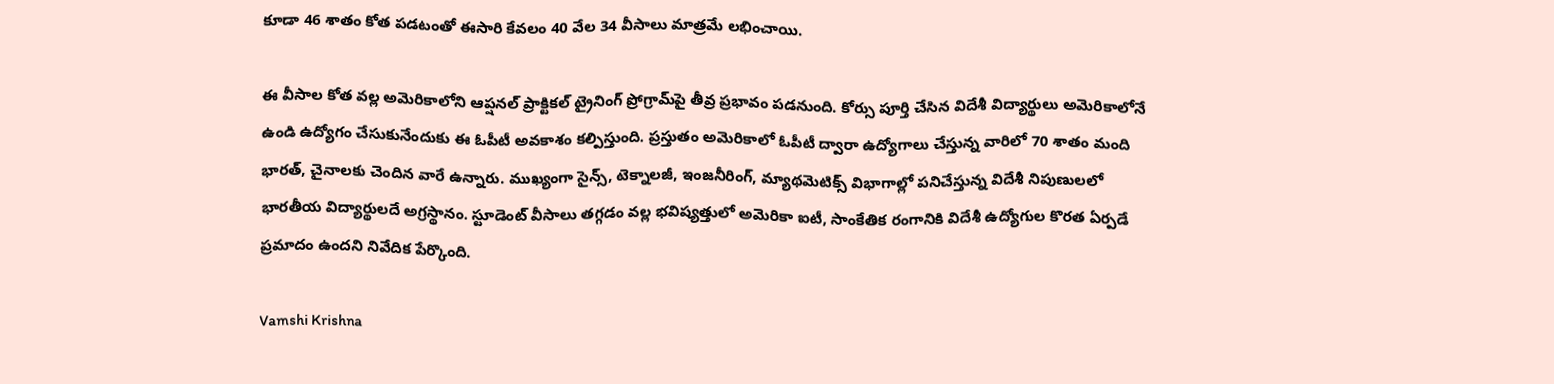కూడా 46 శాతం కోత పడటంతో ఈసారి కేవలం 40 వేల 34 వీసాలు మాత్రమే లభించాయి.

ఈ వీసాల కోత వల్ల అమెరికాలోని ఆప్షనల్ ప్రాక్టికల్ ట్రైనింగ్ ప్రోగ్రామ్‌పై తీవ్ర ప్రభావం పడనుంది. కోర్సు పూర్తి చేసిన విదేశీ విద్యార్థులు అమెరికాలోనే ఉండి ఉద్యోగం చేసుకునేందుకు ఈ ఓపీటీ అవకాశం కల్పిస్తుంది. ప్రస్తుతం అమెరికాలో ఓపీటీ ద్వారా ఉద్యోగాలు చేస్తున్న వారిలో 70 శాతం మంది భారత్, చైనాలకు చెందిన వారే ఉన్నారు. ముఖ్యంగా సైన్స్, టెక్నాలజీ, ఇంజనీరింగ్, మ్యాథమెటిక్స్ విభాగాల్లో పనిచేస్తున్న విదేశీ నిపుణులలో భారతీయ విద్యార్థులదే అగ్రస్థానం. స్టూడెంట్ వీసాలు తగ్గడం వల్ల భవిష్యత్తులో అమెరికా ఐటీ, సాంకేతిక రంగానికి విదేశీ ఉద్యోగుల కొరత ఏర్పడే ప్రమాదం ఉందని నివేదిక పేర్కొంది.

Vamshi Krishna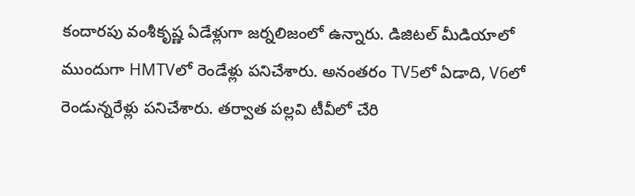కందారపు వంశీకృష్ణ ఏడేళ్లుగా జర్నలిజంలో ఉన్నారు. డిజిటల్ మీడియాలో ముందుగా HMTVలో రెండేళ్లు పనిచేశారు. అనంతరం TV5లో ఏడాది, V6లో రెండున్నరేళ్లు పనిచేశారు. తర్వాత పల్లవి టీవీలో చేరి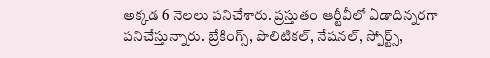అక్కడ 6 నెలలు పనిచేశారు. ప్రస్తుతం ఆర్టీవీలో ఏడాదిన్నరగా పనిచేస్తున్నారు. బ్రేకింగ్స్, పొలిటికల్, నేషనల్, స్పోర్ట్స్,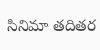సినిమా తదితర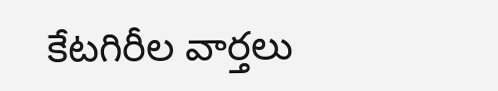కేటగిరీల వార్తలు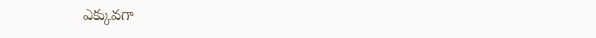ఎక్కువగా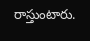రాస్తుంటారు.